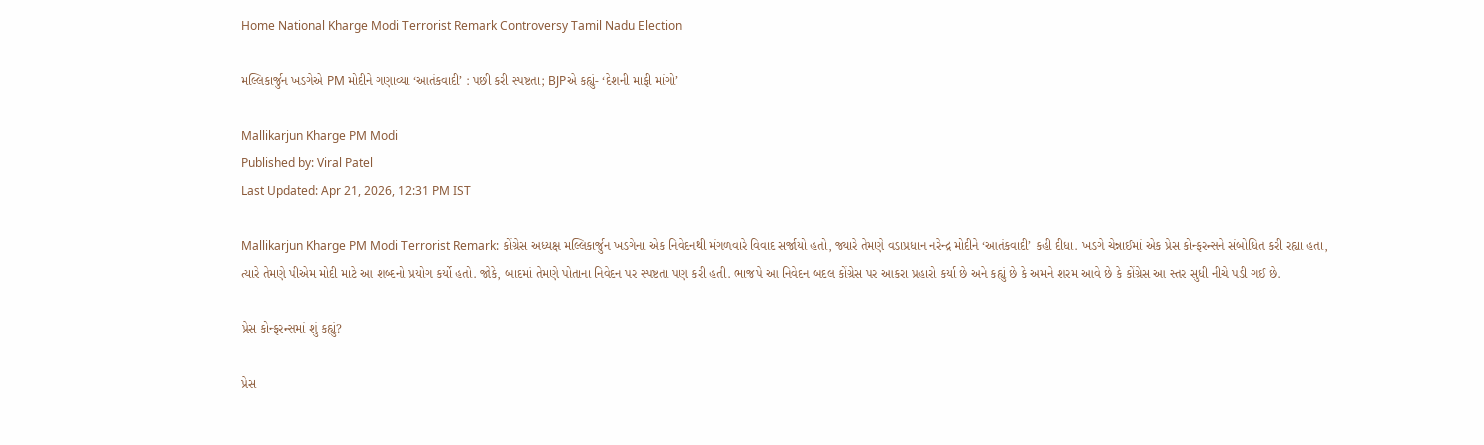Home National Kharge Modi Terrorist Remark Controversy Tamil Nadu Election

મલ્લિકાર્જુન ખડગેએ PM મોદીને ગણાવ્યા ‘આતંકવાદી’ : પછી કરી સ્પષ્ટતા; BJPએ કહ્યું- ‘દેશની માફી માંગો’

Mallikarjun Kharge PM Modi
Published by: Viral Patel
Last Updated: Apr 21, 2026, 12:31 PM IST

Mallikarjun Kharge PM Modi Terrorist Remark: કોંગ્રેસ અધ્યક્ષ મલ્લિકાર્જુન ખડગેના એક નિવેદનથી મંગળવારે વિવાદ સર્જાયો હતો, જ્યારે તેમણે વડાપ્રધાન નરેન્દ્ર મોદીને ‘આતંકવાદી’ કહી દીધા. ખડગે ચેન્નાઈમાં એક પ્રેસ કોન્ફરન્સને સંબોધિત કરી રહ્યા હતા, ત્યારે તેમણે પીએમ મોદી માટે આ શબ્દનો પ્રયોગ કર્યો હતો. જોકે, બાદમાં તેમણે પોતાના નિવેદન પર સ્પષ્ટતા પણ કરી હતી. ભાજપે આ નિવેદન બદલ કોંગ્રેસ પર આકરા પ્રહારો કર્યા છે અને કહ્યું છે કે અમને શરમ આવે છે કે કોંગ્રેસ આ સ્તર સુધી નીચે પડી ગઈ છે.

પ્રેસ કોન્ફરન્સમાં શું કહ્યું?

પ્રેસ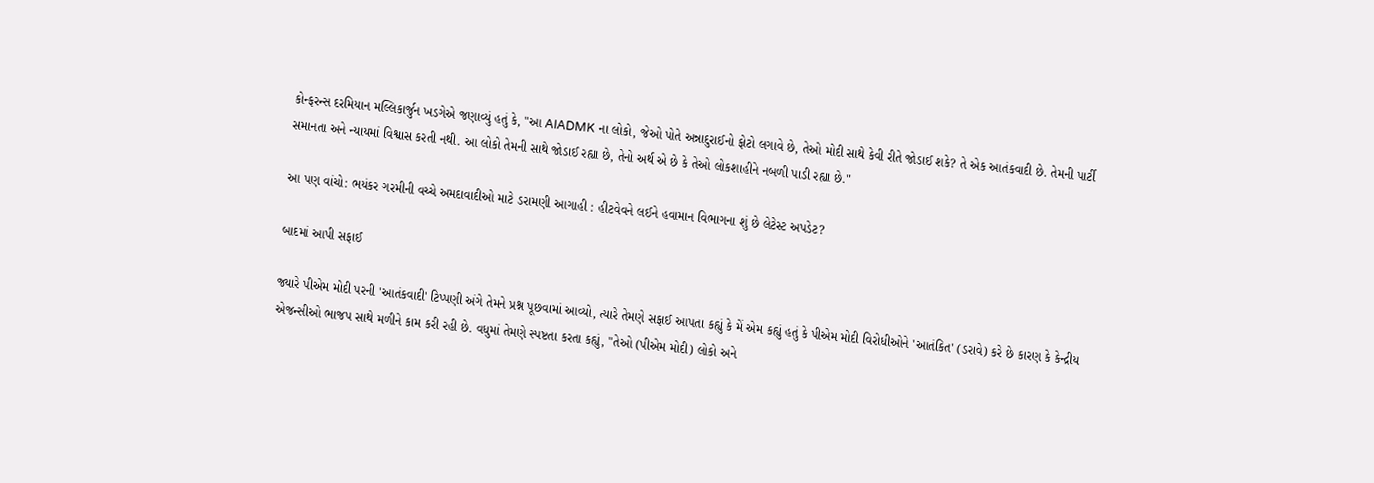કોન્ફરન્સ દરમિયાન મલ્લિકાર્જુન ખડગેએ જણાવ્યું હતું કે, "આ AIADMK ના લોકો, જેઓ પોતે અન્નાદુરાઈનો ફોટો લગાવે છે, તેઓ મોદી સાથે કેવી રીતે જોડાઈ શકે? તે એક આતંકવાદી છે. તેમની પાર્ટી સમાનતા અને ન્યાયમાં વિશ્વાસ કરતી નથી. આ લોકો તેમની સાથે જોડાઈ રહ્યા છે, તેનો અર્થ એ છે કે તેઓ લોકશાહીને નબળી પાડી રહ્યા છે."

આ પણ વાંચો: ભયંકર ગરમીની વચ્ચે અમદાવાદીઓ માટે ડરામણી આગાહી : હીટવેવને લઈને હવામાન વિભાગના શું છે લેટેસ્ટ અપડેટ?

બાદમાં આપી સફાઈ

જ્યારે પીએમ મોદી પરની 'આતંકવાદી' ટિપ્પણી અંગે તેમને પ્રશ્ન પૂછવામાં આવ્યો, ત્યારે તેમણે સફાઈ આપતા કહ્યું કે મેં એમ કહ્યું હતું કે પીએમ મોદી વિરોધીઓને 'આતંકિત' (ડરાવે) કરે છે કારણ કે કેન્દ્રીય એજન્સીઓ ભાજપ સાથે મળીને કામ કરી રહી છે. વધુમાં તેમણે સ્પષ્ટતા કરતા કહ્યું, "તેઓ (પીએમ મોદી) લોકો અને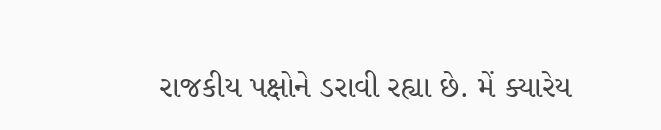રાજકીય પક્ષોને ડરાવી રહ્યા છે. મેં ક્યારેય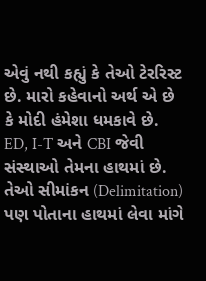એવું નથી કહ્યું કે તેઓ ટેરરિસ્ટ છે. મારો કહેવાનો અર્થ એ છે કે મોદી હંમેશા ધમકાવે છે. ED, I-T અને CBI જેવી સંસ્થાઓ તેમના હાથમાં છે. તેઓ સીમાંકન (Delimitation) પણ પોતાના હાથમાં લેવા માંગે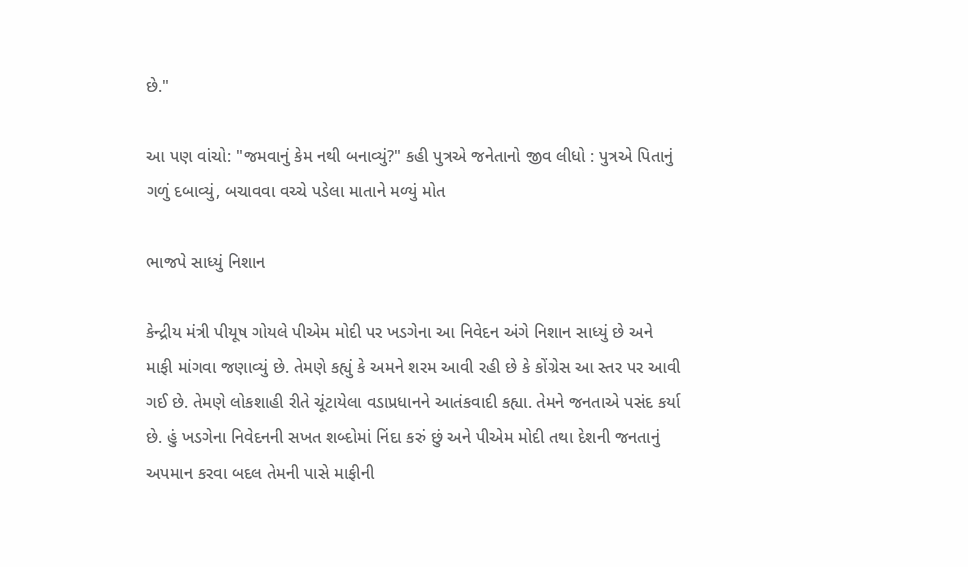છે."

આ પણ વાંચો: "જમવાનું કેમ નથી બનાવ્યું?" કહી પુત્રએ જનેતાનો જીવ લીધો : પુત્રએ પિતાનું ગળું દબાવ્યું, બચાવવા વચ્ચે પડેલા માતાને મળ્યું મોત

ભાજપે સાધ્યું નિશાન

કેન્દ્રીય મંત્રી પીયૂષ ગોયલે પીએમ મોદી પર ખડગેના આ નિવેદન અંગે નિશાન સાધ્યું છે અને માફી માંગવા જણાવ્યું છે. તેમણે કહ્યું કે અમને શરમ આવી રહી છે કે કોંગ્રેસ આ સ્તર પર આવી ગઈ છે. તેમણે લોકશાહી રીતે ચૂંટાયેલા વડાપ્રધાનને આતંકવાદી કહ્યા. તેમને જનતાએ પસંદ કર્યા છે. હું ખડગેના નિવેદનની સખત શબ્દોમાં નિંદા કરું છું અને પીએમ મોદી તથા દેશની જનતાનું અપમાન કરવા બદલ તેમની પાસે માફીની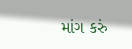માંગ કરું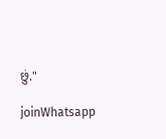છું."

joinWhatsapp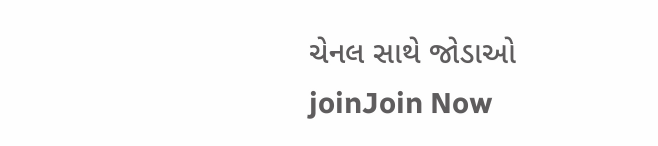ચેનલ સાથે જોડાઓ
joinJoin Now